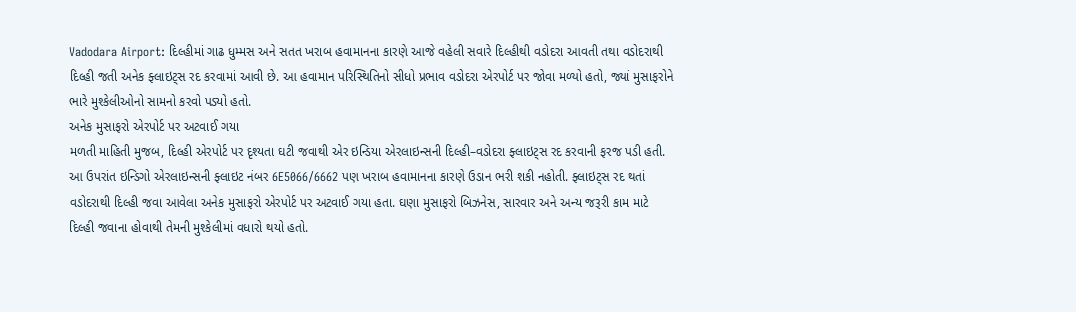Vadodara Airport: દિલ્હીમાં ગાઢ ધુમ્મસ અને સતત ખરાબ હવામાનના કારણે આજે વહેલી સવારે દિલ્હીથી વડોદરા આવતી તથા વડોદરાથી દિલ્હી જતી અનેક ફ્લાઇટ્સ રદ કરવામાં આવી છે. આ હવામાન પરિસ્થિતિનો સીધો પ્રભાવ વડોદરા એરપોર્ટ પર જોવા મળ્યો હતો, જ્યાં મુસાફરોને ભારે મુશ્કેલીઓનો સામનો કરવો પડ્યો હતો.
અનેક મુસાફરો એરપોર્ટ પર અટવાઈ ગયા
મળતી માહિતી મુજબ, દિલ્હી એરપોર્ટ પર દૃશ્યતા ઘટી જવાથી એર ઇન્ડિયા એરલાઇન્સની દિલ્હી–વડોદરા ફ્લાઇટ્સ રદ કરવાની ફરજ પડી હતી. આ ઉપરાંત ઇન્ડિગો એરલાઇન્સની ફ્લાઇટ નંબર 6E5066/6662 પણ ખરાબ હવામાનના કારણે ઉડાન ભરી શકી નહોતી. ફ્લાઇટ્સ રદ થતાં વડોદરાથી દિલ્હી જવા આવેલા અનેક મુસાફરો એરપોર્ટ પર અટવાઈ ગયા હતા. ઘણા મુસાફરો બિઝનેસ, સારવાર અને અન્ય જરૂરી કામ માટે દિલ્હી જવાના હોવાથી તેમની મુશ્કેલીમાં વધારો થયો હતો.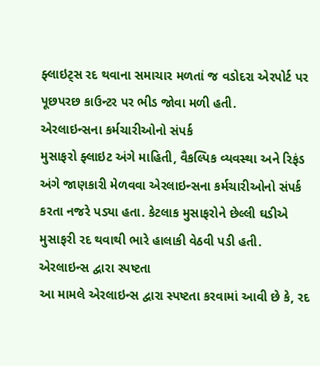ફ્લાઇટ્સ રદ થવાના સમાચાર મળતાં જ વડોદરા એરપોર્ટ પર પૂછપરછ કાઉન્ટર પર ભીડ જોવા મળી હતી.
એરલાઇન્સના કર્મચારીઓનો સંપર્ક
મુસાફરો ફ્લાઇટ અંગે માહિતી, વૈકલ્પિક વ્યવસ્થા અને રિફંડ અંગે જાણકારી મેળવવા એરલાઇન્સના કર્મચારીઓનો સંપર્ક કરતા નજરે પડ્યા હતા. કેટલાક મુસાફરોને છેલ્લી ઘડીએ મુસાફરી રદ થવાથી ભારે હાલાકી વેઠવી પડી હતી.
એરલાઇન્સ દ્વારા સ્પષ્ટતા
આ મામલે એરલાઇન્સ દ્વારા સ્પષ્ટતા કરવામાં આવી છે કે, રદ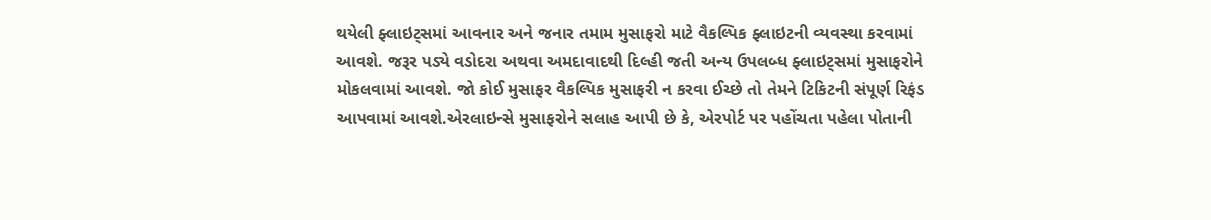થયેલી ફ્લાઇટ્સમાં આવનાર અને જનાર તમામ મુસાફરો માટે વૈકલ્પિક ફ્લાઇટની વ્યવસ્થા કરવામાં આવશે. જરૂર પડ્યે વડોદરા અથવા અમદાવાદથી દિલ્હી જતી અન્ય ઉપલબ્ધ ફ્લાઇટ્સમાં મુસાફરોને મોકલવામાં આવશે. જો કોઈ મુસાફર વૈકલ્પિક મુસાફરી ન કરવા ઈચ્છે તો તેમને ટિકિટની સંપૂર્ણ રિફંડ આપવામાં આવશે.એરલાઇન્સે મુસાફરોને સલાહ આપી છે કે, એરપોર્ટ પર પહોંચતા પહેલા પોતાની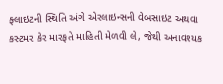ફ્લાઇટની સ્થિતિ અંગે એરલાઇન્સની વેબસાઇટ અથવા કસ્ટમર કેર મારફતે માહિતી મેળવી લે, જેથી અનાવશ્યક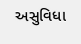અસુવિધા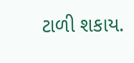ટાળી શકાય.